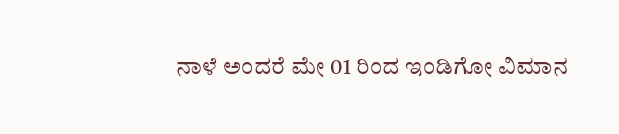ನಾಳೆ ಅಂದರೆ ಮೇ 01 ರಿಂದ ಇಂಡಿಗೋ ವಿಮಾನ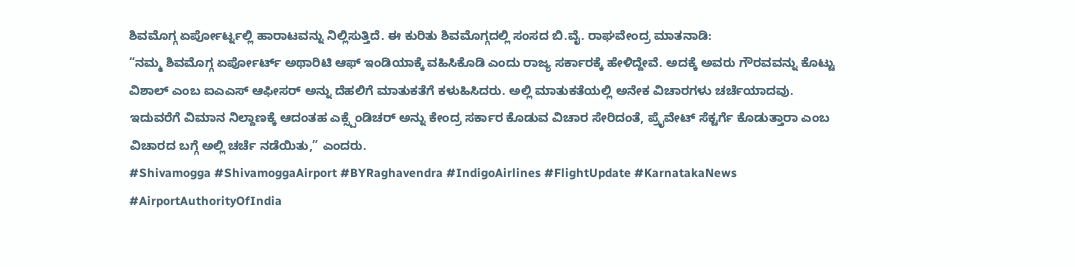ಶಿವಮೊಗ್ಗ ಏರ್ಪೋರ್ಟ್ನಲ್ಲಿ ಹಾರಾಟವನ್ನು ನಿಲ್ಲಿಸುತ್ತಿದೆ. ಈ ಕುರಿತು ಶಿವಮೊಗ್ಗದಲ್ಲಿ ಸಂಸದ ಬಿ.ವೈ. ರಾಘವೇಂದ್ರ ಮಾತನಾಡಿ:
“ನಮ್ಮ ಶಿವಮೊಗ್ಗ ಏರ್ಪೋರ್ಟ್ ಅಥಾರಿಟಿ ಆಫ್ ಇಂಡಿಯಾಕ್ಕೆ ವಹಿಸಿಕೊಡಿ ಎಂದು ರಾಜ್ಯ ಸರ್ಕಾರಕ್ಕೆ ಹೇಳಿದ್ದೇವೆ. ಅದಕ್ಕೆ ಅವರು ಗೌರವವನ್ನು ಕೊಟ್ಟು ವಿಶಾಲ್ ಎಂಬ ಐಎಎಸ್ ಆಫೀಸರ್ ಅನ್ನು ದೆಹಲಿಗೆ ಮಾತುಕತೆಗೆ ಕಳುಹಿಸಿದರು. ಅಲ್ಲಿ ಮಾತುಕತೆಯಲ್ಲಿ ಅನೇಕ ವಿಚಾರಗಳು ಚರ್ಚೆಯಾದವು. ಇದುವರೆಗೆ ವಿಮಾನ ನಿಲ್ದಾಣಕ್ಕೆ ಆದಂತಹ ಎಕ್ಸ್ಪೆಂಡಿಚರ್ ಅನ್ನು ಕೇಂದ್ರ ಸರ್ಕಾರ ಕೊಡುವ ವಿಚಾರ ಸೇರಿದಂತೆ, ಪ್ರೈವೇಟ್ ಸೆಕ್ಟರ್ಗೆ ಕೊಡುತ್ತಾರಾ ಎಂಬ ವಿಚಾರದ ಬಗ್ಗೆ ಅಲ್ಲಿ ಚರ್ಚೆ ನಡೆಯಿತು,” ಎಂದರು.
#Shivamogga #ShivamoggaAirport #BYRaghavendra #IndigoAirlines #FlightUpdate #KarnatakaNews #AirportAuthorityOfIndia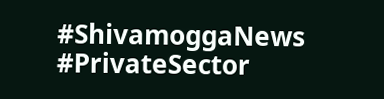#ShivamoggaNews #PrivateSector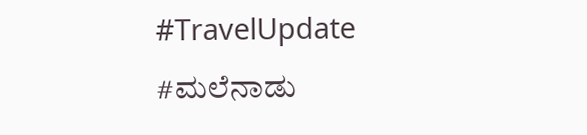#TravelUpdate #ಮಲೆನಾಡು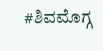#ಶಿವಮೊಗ್ಗ